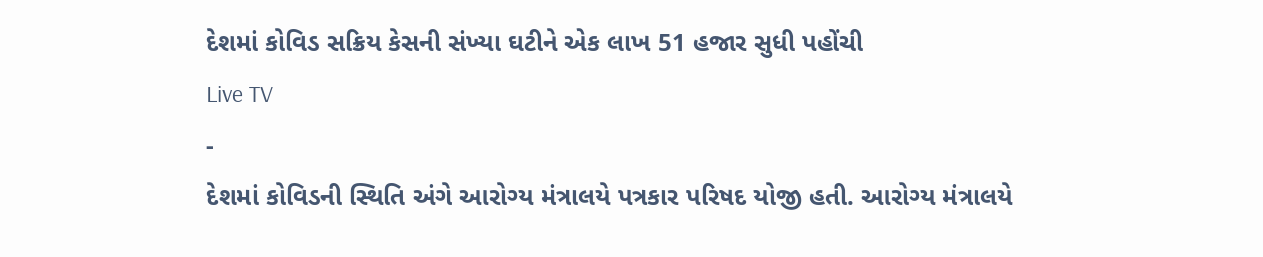દેશમાં કોવિડ સક્રિય કેસની સંખ્યા ઘટીને એક લાખ 51 હજાર સુધી પહોંચી
Live TV
-
દેશમાં કોવિડની સ્થિતિ અંગે આરોગ્ય મંત્રાલયે પત્રકાર પરિષદ યોજી હતી. આરોગ્ય મંત્રાલયે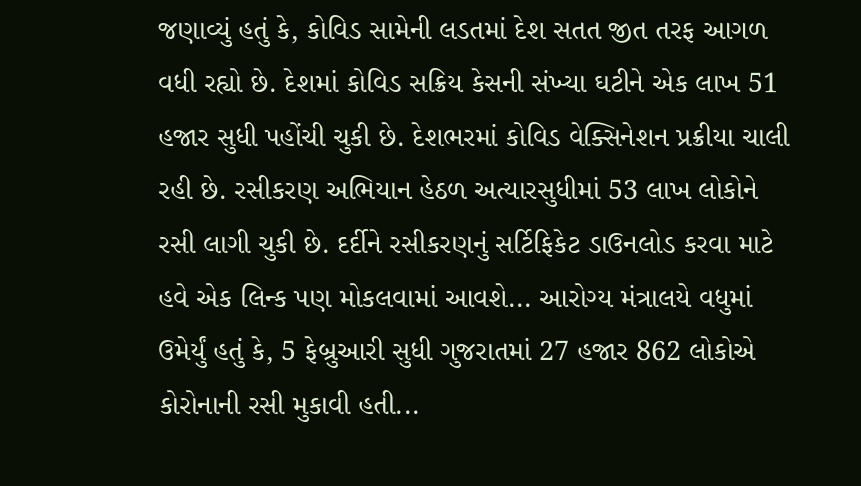જણાવ્યું હતું કે, કોવિડ સામેની લડતમાં દેશ સતત જીત તરફ આગળ વધી રહ્યો છે. દેશમાં કોવિડ સક્રિય કેસની સંખ્યા ઘટીને એક લાખ 51 હજાર સુધી પહોંચી ચુકી છે. દેશભરમાં કોવિડ વેક્સિનેશન પ્રક્રીયા ચાલી રહી છે. રસીકરણ અભિયાન હેઠળ અત્યારસુધીમાં 53 લાખ લોકોને રસી લાગી ચુકી છે. દર્દીને રસીકરણનું સર્ટિફિકેટ ડાઉનલોડ કરવા માટે હવે એક લિન્ક પણ મોકલવામાં આવશે... આરોગ્ય મંત્રાલયે વધુમાં ઉમેર્યું હતું કે, 5 ફેબ્રુઆરી સુધી ગુજરાતમાં 27 હજાર 862 લોકોએ કોરોનાની રસી મુકાવી હતી...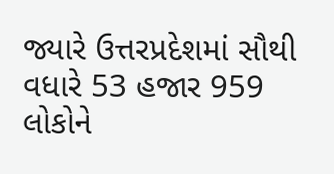જ્યારે ઉત્તરપ્રદેશમાં સૌથી વધારે 53 હજાર 959 લોકોને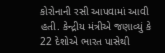કોરોનાની રસી આપવામાં આવી હતી. કેન્દ્રીય મંત્રીએ જણાવ્યું કે 22 દેશોએ ભારત પાસેથી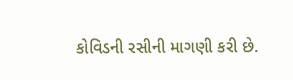કોવિડની રસીની માગણી કરી છે.